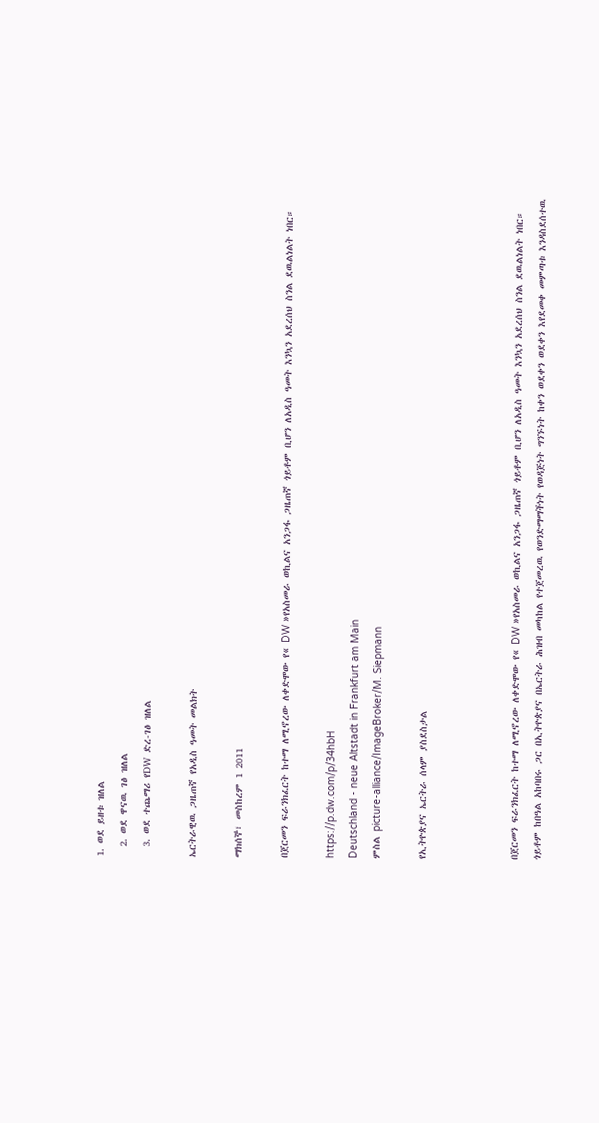1. ወደ ይዘቱ ዝለል
  2. ወደ ዋናዉ ገፅ ዝለል
  3. ወደ ተጨማሪ የDW ድረ-ገፅ ዝለል

ኤርትራዊዉ ጋዜጠኛ የአዲስ ዓመት መልክት

ማክሰኞ፣ መስከረም 1 2011

በጀርመን ፍራንክፈርት ከተማ ለሚኖረው ለቀድሞው የ« DW »የአስመራ ወኪልና አንጋፋ ጋዜጠኛ ጎይቶም ቢሆን ለአዲስ ዓመት እንኳን አደረሰህ ስንል ደዉልነልት ነበር።

https://p.dw.com/p/34hbH
Deutschland - neue Altstadt in Frankfurt am Main
ምስል picture-alliance/ImageBroker/M. Siepmann

የኢትዮጵያና ኤርትራ ሰላም ያስደስታል



በጀርመን ፍራንክፈርት ከተማ ለሚኖረው ለቀድሞው የ« DW »የአስመራ ወኪልና አንጋፋ ጋዜጠኛ ጎይቶም ቢሆን ለአዲስ ዓመት እንኳን አደረሰህ ስንል ደዉልነልት ነበር። ጎይቶም ከበዓል አከባበሩ ጋር በኢትዮጵያና በኤርትራ ሕዝብ መካከል የተጀመረዉ የወንድማማችነት የወዳጅነት ግንኙነት ከቀን ወደቀን ወደቀን እየደመቀ መምጣቱ እንዳስደሰተዉ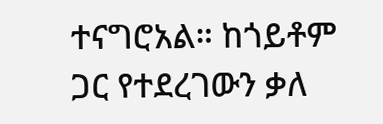ተናግሮአል። ከጎይቶም ጋር የተደረገውን ቃለ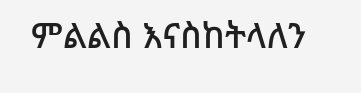ምልልስ እናስከትላለን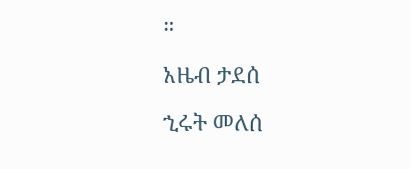።

አዜብ ታደሰ

ኂሩት መለሰ